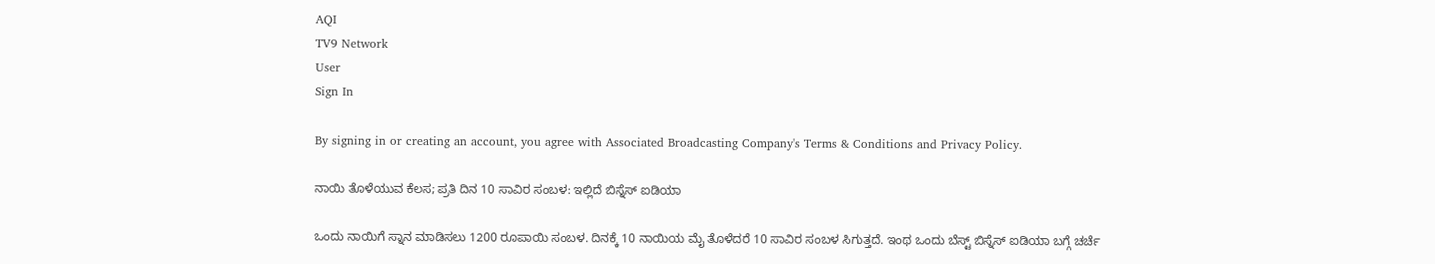AQI
TV9 Network
User
Sign In

By signing in or creating an account, you agree with Associated Broadcasting Company's Terms & Conditions and Privacy Policy.

ನಾಯಿ ತೊಳೆಯುವ ಕೆಲಸ; ಪ್ರತಿ ದಿನ 10 ಸಾವಿರ ಸಂಬಳ: ಇಲ್ಲಿದೆ ಬಿಸ್ನೆಸ್ ಐಡಿಯಾ

ಒಂದು ನಾಯಿಗೆ ಸ್ನಾನ ಮಾಡಿಸಲು 1200 ರೂಪಾಯಿ ಸಂಬಳ. ದಿನಕ್ಕೆ 10 ನಾಯಿಯ ಮೈ ತೊಳೆದರೆ 10 ಸಾವಿರ ಸಂಬಳ ಸಿಗುತ್ತದೆ. ಇಂಥ ಒಂದು ಬೆಸ್ಟ್ ಬಿಸ್ನೆಸ್ ಐಡಿಯಾ ಬಗ್ಗೆ ಚರ್ಚೆ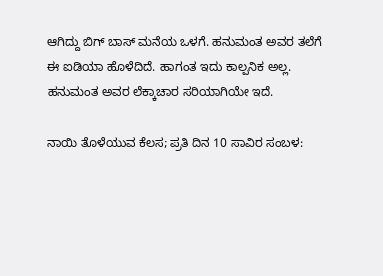ಆಗಿದ್ದು ಬಿಗ್ ಬಾಸ್ ಮನೆಯ ಒಳಗೆ. ಹನುಮಂತ ಅವರ ತಲೆಗೆ ಈ ಐಡಿಯಾ ಹೊಳೆದಿದೆ. ಹಾಗಂತ ಇದು ಕಾಲ್ಪನಿಕ ಅಲ್ಲ. ಹನುಮಂತ ಅವರ ಲೆಕ್ಕಾಚಾರ ಸರಿಯಾಗಿಯೇ ಇದೆ.

ನಾಯಿ ತೊಳೆಯುವ ಕೆಲಸ; ಪ್ರತಿ ದಿನ 10 ಸಾವಿರ ಸಂಬಳ: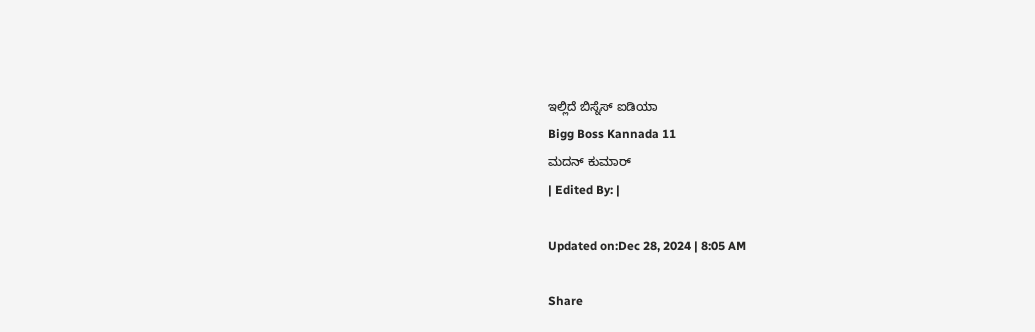ಇಲ್ಲಿದೆ ಬಿಸ್ನೆಸ್ ಐಡಿಯಾ
Bigg Boss Kannada 11
ಮದನ್ ಕುಮಾರ್
| Edited By: |

Updated on:Dec 28, 2024 | 8:05 AM

Share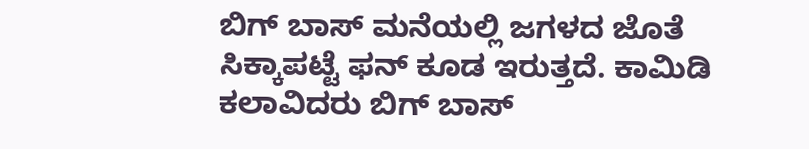ಬಿಗ್ ಬಾಸ್ ಮನೆಯಲ್ಲಿ ಜಗಳದ ಜೊತೆ ಸಿಕ್ಕಾಪಟ್ಟೆ ಫನ್ ಕೂಡ ಇರುತ್ತದೆ. ಕಾಮಿಡಿ ಕಲಾವಿದರು ಬಿಗ್ ಬಾಸ್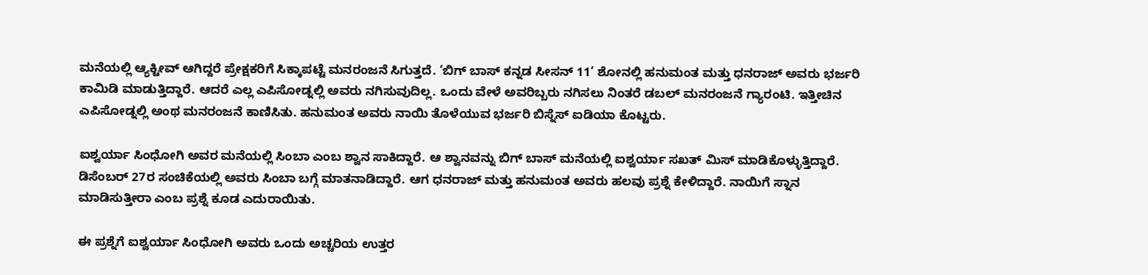ಮನೆಯಲ್ಲಿ ಆ್ಯಕ್ಟೀವ್ ಆಗಿದ್ದರೆ ಪ್ರೇಕ್ಷಕರಿಗೆ ಸಿಕ್ಕಾಪಟ್ಟೆ ಮನರಂಜನೆ ಸಿಗುತ್ತದೆ. ‘ಬಿಗ್ ಬಾಸ್ ಕನ್ನಡ ಸೀಸನ್ 11’ ಶೋನಲ್ಲಿ ಹನುಮಂತ ಮತ್ತು ಧನರಾಜ್ ಅವರು ಭರ್ಜರಿ ಕಾಮಿಡಿ ಮಾಡುತ್ತಿದ್ದಾರೆ. ಆದರೆ ಎಲ್ಲ ಎಪಿಸೋಡ್ನಲ್ಲಿ ಅವರು ನಗಿಸುವುದಿಲ್ಲ. ಒಂದು ವೇಳೆ ಅವರಿಬ್ಬರು ನಗಿಸಲು ನಿಂತರೆ ಡಬಲ್ ಮನರಂಜನೆ ಗ್ಯಾರಂಟಿ. ಇತ್ತೀಚಿನ ಎಪಿಸೋಡ್ನಲ್ಲಿ ಅಂಥ ಮನರಂಜನೆ ಕಾಣಿಸಿತು. ಹನುಮಂತ ಅವರು ನಾಯಿ ತೊಳೆಯುವ ಭರ್ಜರಿ ಬಿಸ್ನೆಸ್ ಐಡಿಯಾ ಕೊಟ್ಟರು.

ಐಶ್ವರ್ಯಾ ಸಿಂಧೋಗಿ ಅವರ ಮನೆಯಲ್ಲಿ ಸಿಂಬಾ ಎಂಬ ಶ್ವಾನ ಸಾಕಿದ್ದಾರೆ. ಆ ಶ್ವಾನವನ್ನು ಬಿಗ್ ಬಾಸ್ ಮನೆಯಲ್ಲಿ ಐಶ್ವರ್ಯಾ ಸಖತ್ ಮಿಸ್ ಮಾಡಿಕೊಳ್ಳುತ್ತಿದ್ದಾರೆ. ಡಿಸೆಂಬರ್ 27ರ ಸಂಚಿಕೆಯಲ್ಲಿ ಅವರು ಸಿಂಬಾ ಬಗ್ಗೆ ಮಾತನಾಡಿದ್ದಾರೆ. ಆಗ ಧನರಾಜ್ ಮತ್ತು ಹನುಮಂತ ಅವರು ಹಲವು ಪ್ರಶ್ನೆ ಕೇಳಿದ್ದಾರೆ. ನಾಯಿಗೆ ಸ್ನಾನ ಮಾಡಿಸುತ್ತೀರಾ ಎಂಬ ಪ್ರಶ್ನೆ ಕೂಡ ಎದುರಾಯಿತು.

ಈ ಪ್ರಶ್ನೆಗೆ ಐಶ್ವರ್ಯಾ ಸಿಂಧೋಗಿ ಅವರು ಒಂದು ಅಚ್ಚರಿಯ ಉತ್ತರ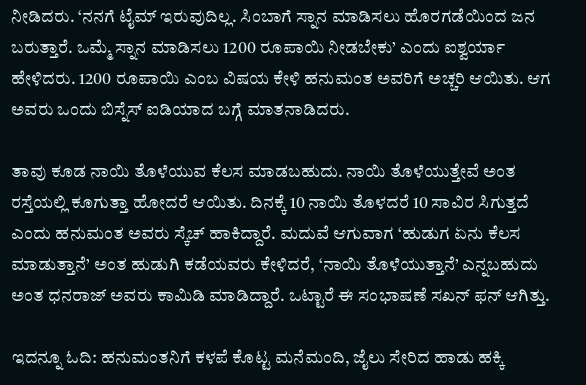ನೀಡಿದರು. ‘ನನಗೆ ಟೈಮ್ ಇರುವುದಿಲ್ಲ. ಸಿಂಬಾಗೆ ಸ್ನಾನ ಮಾಡಿಸಲು ಹೊರಗಡೆಯಿಂದ ಜನ ಬರುತ್ತಾರೆ. ಒಮ್ಮೆ ಸ್ನಾನ ಮಾಡಿಸಲು 1200 ರೂಪಾಯಿ ನೀಡಬೇಕು’ ಎಂದು ಐಶ್ವರ್ಯಾ ಹೇಳಿದರು. 1200 ರೂಪಾಯಿ ಎಂಬ ವಿಷಯ ಕೇಳಿ ಹನುಮಂತ ಅವರಿಗೆ ಅಚ್ಚರಿ ಆಯಿತು. ಆಗ ಅವರು ಒಂದು ಬಿಸ್ನೆಸ್ ಐಡಿಯಾದ ಬಗ್ಗೆ ಮಾತನಾಡಿದರು.

ತಾವು ಕೂಡ ನಾಯಿ ತೊಳೆಯುವ ಕೆಲಸ ಮಾಡಬಹುದು. ನಾಯಿ ತೊಳೆಯುತ್ತೇವೆ ಅಂತ ರಸ್ತೆಯಲ್ಲಿ ಕೂಗುತ್ತಾ ಹೋದರೆ ಆಯಿತು. ದಿನಕ್ಕೆ 10 ನಾಯಿ ತೊಳದರೆ 10 ಸಾವಿರ ಸಿಗುತ್ತದೆ ಎಂದು ಹನುಮಂತ ಅವರು ಸ್ಕೆಚ್ ಹಾಕಿದ್ದಾರೆ. ಮದುವೆ ಆಗುವಾಗ ‘ಹುಡುಗ ಏನು ಕೆಲಸ ಮಾಡುತ್ತಾನೆ’ ಅಂತ ಹುಡುಗಿ ಕಡೆಯವರು ಕೇಳಿದರೆ, ‘ನಾಯಿ ತೊಳೆಯುತ್ತಾನೆ’ ಎನ್ನಬಹುದು ಅಂತ ಧನರಾಜ್ ಅವರು ಕಾಮಿಡಿ ಮಾಡಿದ್ದಾರೆ. ಒಟ್ಟಾರೆ ಈ ಸಂಭಾಷಣೆ ಸಖನ್ ಫನ್ ಆಗಿತ್ತು.

ಇದನ್ನೂ ಓದಿ: ಹನುಮಂತನಿಗೆ ಕಳಪೆ ಕೊಟ್ಟ ಮನೆಮಂದಿ, ಜೈಲು ಸೇರಿದ ಹಾಡು ಹಕ್ಕಿ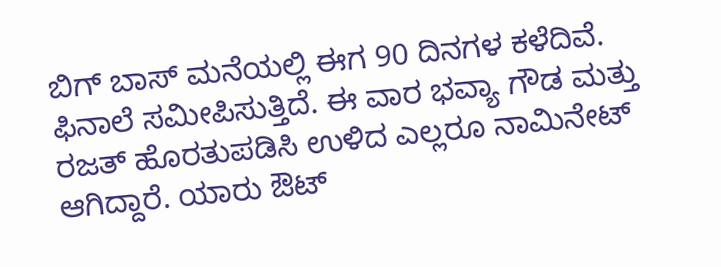ಬಿಗ್ ಬಾಸ್ ಮನೆಯಲ್ಲಿ ಈಗ 90 ದಿನಗಳ ಕಳೆದಿವೆ. ಫಿನಾಲೆ ಸಮೀಪಿಸುತ್ತಿದೆ. ಈ ವಾರ ಭವ್ಯಾ ಗೌಡ ಮತ್ತು ರಜತ್ ಹೊರತುಪಡಿಸಿ ಉಳಿದ ಎಲ್ಲರೂ ನಾಮಿನೇಟ್ ಆಗಿದ್ದಾರೆ. ಯಾರು ಔಟ್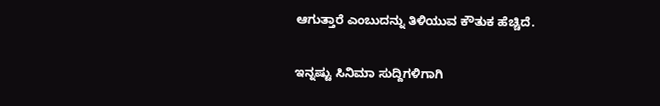ಆಗುತ್ತಾರೆ ಎಂಬುದನ್ನು ತಿಳಿಯುವ ಕೌತುಕ ಹೆಚ್ಚಿದೆ.

ಇನ್ನಷ್ಟು ಸಿನಿಮಾ ಸುದ್ದಿಗಳಿಗಾಗಿ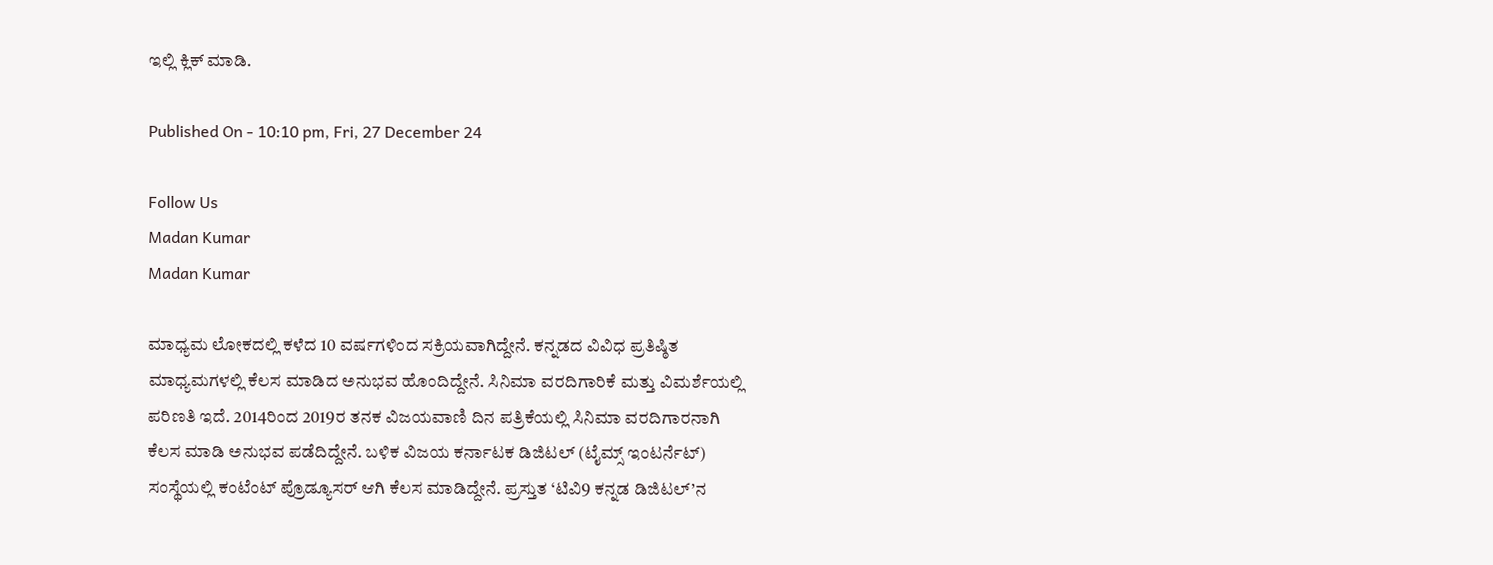ಇಲ್ಲಿ ಕ್ಲಿಕ್ ಮಾಡಿ.

Published On - 10:10 pm, Fri, 27 December 24

Follow Us
Madan Kumar
Madan Kumar

ಮಾಧ್ಯಮ ಲೋಕದಲ್ಲಿ ಕಳೆದ 10 ವರ್ಷಗಳಿಂದ ಸಕ್ರಿಯವಾಗಿದ್ದೇನೆ. ಕನ್ನಡದ ವಿವಿಧ ಪ್ರತಿಷ್ಠಿತ ಮಾಧ್ಯಮಗಳಲ್ಲಿ ಕೆಲಸ ಮಾಡಿದ ಅನುಭವ ಹೊಂದಿದ್ದೇನೆ. ಸಿನಿಮಾ ವರದಿಗಾರಿಕೆ ಮತ್ತು ವಿಮರ್ಶೆಯಲ್ಲಿ ಪರಿಣತಿ ಇದೆ. 2014ರಿಂದ 2019ರ ತನಕ ವಿಜಯವಾಣಿ ದಿನ ಪತ್ರಿಕೆಯಲ್ಲಿ ಸಿನಿಮಾ ವರದಿಗಾರನಾಗಿ ಕೆಲಸ ಮಾಡಿ ಅನುಭವ ಪಡೆದಿದ್ದೇನೆ. ಬಳಿಕ ವಿಜಯ ಕರ್ನಾಟಕ ಡಿಜಿಟಲ್ (ಟೈಮ್ಸ್ ಇಂಟರ್ನೆಟ್) ಸಂಸ್ಥೆಯಲ್ಲಿ ಕಂಟೆಂಟ್ ಪ್ರೊಡ್ಯೂಸರ್ ಆಗಿ ಕೆಲಸ ಮಾಡಿದ್ದೇನೆ. ಪ್ರಸ್ತುತ ‘ಟಿವಿ9 ಕನ್ನಡ ಡಿಜಿಟಲ್’ನ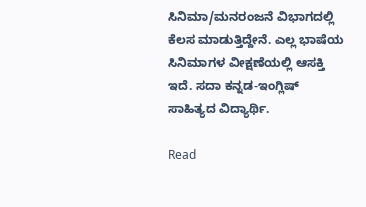ಸಿನಿಮಾ/ಮನರಂಜನೆ ವಿಭಾಗದಲ್ಲಿ ಕೆಲಸ ಮಾಡುತ್ತಿದ್ದೇನೆ. ಎಲ್ಲ ಭಾಷೆಯ ಸಿನಿಮಾಗಳ ವೀಕ್ಷಣೆಯಲ್ಲಿ ಆಸಕ್ತಿ ಇದೆ. ಸದಾ ಕನ್ನಡ-ಇಂಗ್ಲಿಷ್ ಸಾಹಿತ್ಯದ ವಿದ್ಯಾರ್ಥಿ.

Read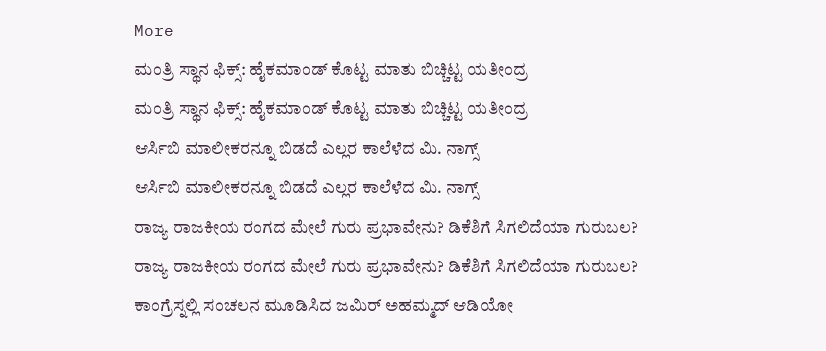More
ಮಂತ್ರಿ ಸ್ಥಾನ ಫಿಕ್ಸ್: ಹೈಕಮಾಂಡ್ ಕೊಟ್ಟ ಮಾತು ಬಿಚ್ಚಿಟ್ಟ ಯತೀಂದ್ರ
ಮಂತ್ರಿ ಸ್ಥಾನ ಫಿಕ್ಸ್: ಹೈಕಮಾಂಡ್ ಕೊಟ್ಟ ಮಾತು ಬಿಚ್ಚಿಟ್ಟ ಯತೀಂದ್ರ
ಆರ್ಸಿಬಿ ಮಾಲೀಕರನ್ನೂ ಬಿಡದೆ ಎಲ್ಲರ ಕಾಲೆಳೆದ ಮಿ. ನಾಗ್ಸ್
ಆರ್ಸಿಬಿ ಮಾಲೀಕರನ್ನೂ ಬಿಡದೆ ಎಲ್ಲರ ಕಾಲೆಳೆದ ಮಿ. ನಾಗ್ಸ್
ರಾಜ್ಯ ರಾಜಕೀಯ ರಂಗದ ಮೇಲೆ ಗುರು ಪ್ರಭಾವೇನು? ಡಿಕೆಶಿಗೆ ಸಿಗಲಿದೆಯಾ ಗುರುಬಲ?
ರಾಜ್ಯ ರಾಜಕೀಯ ರಂಗದ ಮೇಲೆ ಗುರು ಪ್ರಭಾವೇನು? ಡಿಕೆಶಿಗೆ ಸಿಗಲಿದೆಯಾ ಗುರುಬಲ?
ಕಾಂಗ್ರೆಸ್ನಲ್ಲಿ ಸಂಚಲನ ಮೂಡಿಸಿದ ಜಮಿರ್ ಅಹಮ್ಮದ್ ಆಡಿಯೋ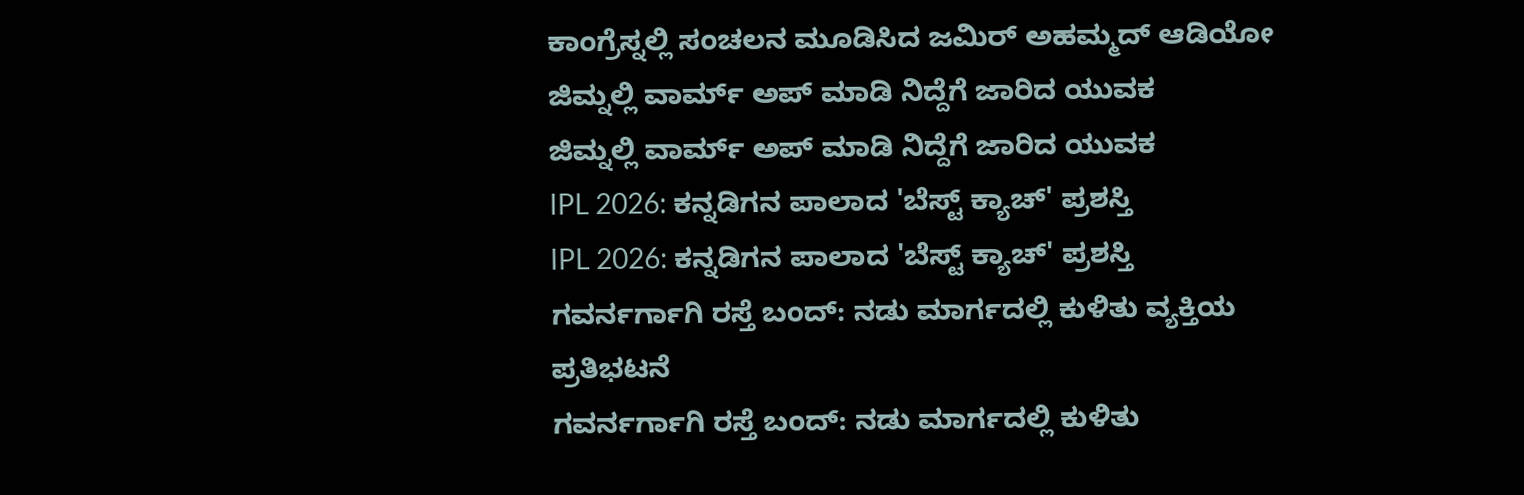ಕಾಂಗ್ರೆಸ್ನಲ್ಲಿ ಸಂಚಲನ ಮೂಡಿಸಿದ ಜಮಿರ್ ಅಹಮ್ಮದ್ ಆಡಿಯೋ
ಜಿಮ್ನಲ್ಲಿ ವಾರ್ಮ್ ಅಪ್ ಮಾಡಿ ನಿದ್ದೆಗೆ ಜಾರಿದ ಯುವಕ
ಜಿಮ್ನಲ್ಲಿ ವಾರ್ಮ್ ಅಪ್ ಮಾಡಿ ನಿದ್ದೆಗೆ ಜಾರಿದ ಯುವಕ
IPL 2026: ಕನ್ನಡಿಗನ ಪಾಲಾದ 'ಬೆಸ್ಟ್ ಕ್ಯಾಚ್' ಪ್ರಶಸ್ತಿ
IPL 2026: ಕನ್ನಡಿಗನ ಪಾಲಾದ 'ಬೆಸ್ಟ್ ಕ್ಯಾಚ್' ಪ್ರಶಸ್ತಿ
ಗವರ್ನರ್ಗಾಗಿ ರಸ್ತೆ ಬಂದ್: ನಡು ಮಾರ್ಗದಲ್ಲಿ ಕುಳಿತು ವ್ಯಕ್ತಿಯ ಪ್ರತಿಭಟನೆ
ಗವರ್ನರ್ಗಾಗಿ ರಸ್ತೆ ಬಂದ್: ನಡು ಮಾರ್ಗದಲ್ಲಿ ಕುಳಿತು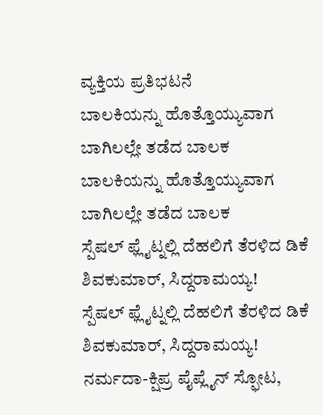ವ್ಯಕ್ತಿಯ ಪ್ರತಿಭಟನೆ
ಬಾಲಕಿಯನ್ನು ಹೊತ್ತೊಯ್ಯುವಾಗ ಬಾಗಿಲಲ್ಲೇ ತಡೆದ ಬಾಲಕ
ಬಾಲಕಿಯನ್ನು ಹೊತ್ತೊಯ್ಯುವಾಗ ಬಾಗಿಲಲ್ಲೇ ತಡೆದ ಬಾಲಕ
ಸ್ಪೆಷಲ್ ಫ್ಲೈಟ್ನಲ್ಲಿ ದೆಹಲಿಗೆ ತೆರಳಿದ ಡಿಕೆ ಶಿವಕುಮಾರ್, ಸಿದ್ದರಾಮಯ್ಯ!
ಸ್ಪೆಷಲ್ ಫ್ಲೈಟ್ನಲ್ಲಿ ದೆಹಲಿಗೆ ತೆರಳಿದ ಡಿಕೆ ಶಿವಕುಮಾರ್, ಸಿದ್ದರಾಮಯ್ಯ!
ನರ್ಮದಾ-ಕ್ಷಿಪ್ರ ಪೈಪ್ಲೈನ್ ಸ್ಫೋಟ,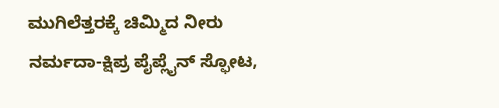ಮುಗಿಲೆತ್ತರಕ್ಕೆ ಚಿಮ್ಮಿದ ನೀರು
ನರ್ಮದಾ-ಕ್ಷಿಪ್ರ ಪೈಪ್ಲೈನ್ ಸ್ಫೋಟ,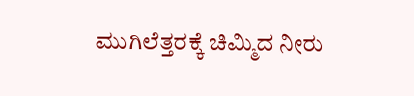ಮುಗಿಲೆತ್ತರಕ್ಕೆ ಚಿಮ್ಮಿದ ನೀರು